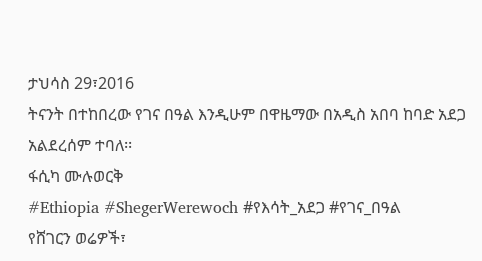ታህሳስ 29፣2016
ትናንት በተከበረው የገና በዓል እንዲሁም በዋዜማው በአዲስ አበባ ከባድ አደጋ አልደረሰም ተባለ፡፡
ፋሲካ ሙሉወርቅ
#Ethiopia #ShegerWerewoch #የእሳት_አደጋ #የገና_በዓል
የሸገርን ወሬዎች፣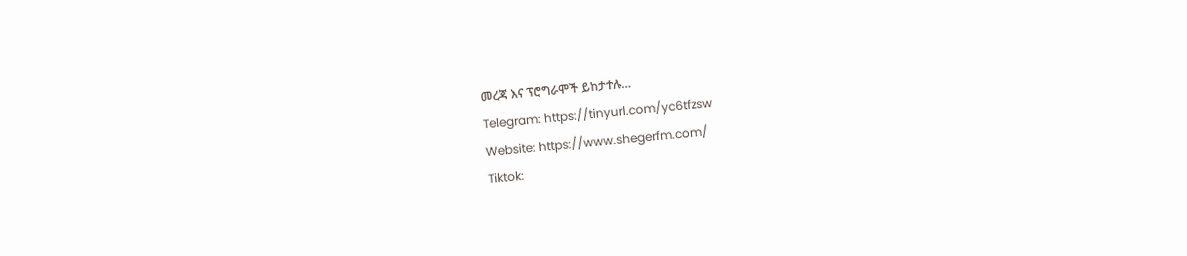መረጃ እና ፕሮግራሞች ይከታተሉ…
Telegram: https://tinyurl.com/yc6tfzsw
Website: https://www.shegerfm.com/
Tiktok: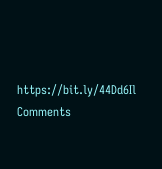https://bit.ly/44Dd6Il
Comments